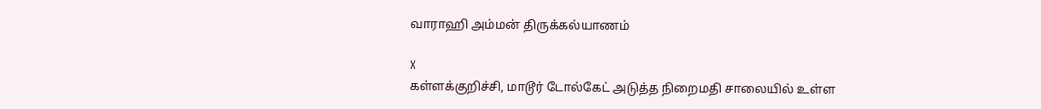வாராஹி அம்மன் திருக்கல்யாணம்

X
கள்ளக்குறிச்சி, மாடூர் டோல்கேட் அடுத்த நிறைமதி சாலையில் உள்ள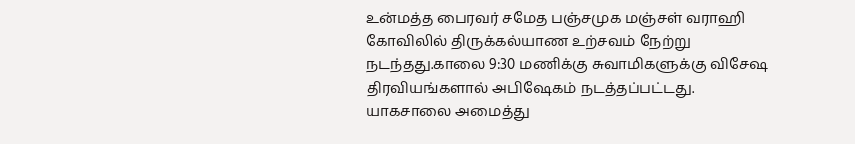உன்மத்த பைரவர் சமேத பஞ்சமுக மஞ்சள் வராஹி கோவிலில் திருக்கல்யாண உற்சவம் நேற்று நடந்தது.காலை 9:30 மணிக்கு சுவாமிகளுக்கு விசேஷ திரவியங்களால் அபிஷேகம் நடத்தப்பட்டது. யாகசாலை அமைத்து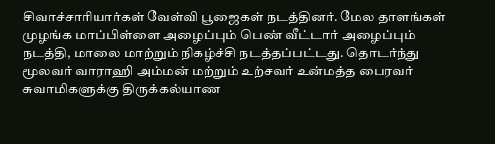சிவாச்சாரியார்கள் வேள்வி பூஜைகள் நடத்தினர். மேல தாளங்கள் முழங்க மாப்பிள்ளை அழைப்பும் பெண் வீட்டார் அழைப்பும் நடத்தி, மாலை மாற்றும் நிகழ்ச்சி நடத்தப்பட்டது. தொடர்ந்து மூலவர் வாராஹி அம்மன் மற்றும் உற்சவர் உன்மத்த பைரவர் சுவாமிகளுக்கு திருக்கல்யாண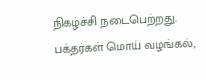நிகழ்ச்சி நடைபெற்றது. பக்தர்கள் மொய் வழங்கல்,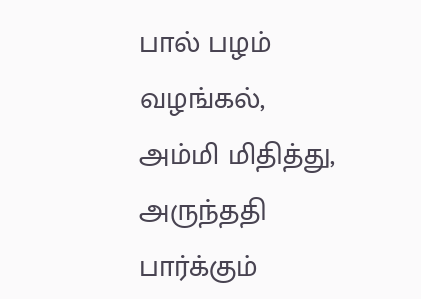பால் பழம் வழங்கல், அம்மி மிதித்து, அருந்ததி பார்க்கும்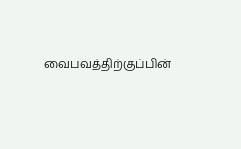வைபவத்திற்குப்பின்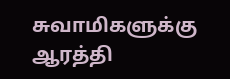சுவாமிகளுக்கு ஆரத்தி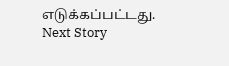எடுக்கப்பட்டது.
Next Story